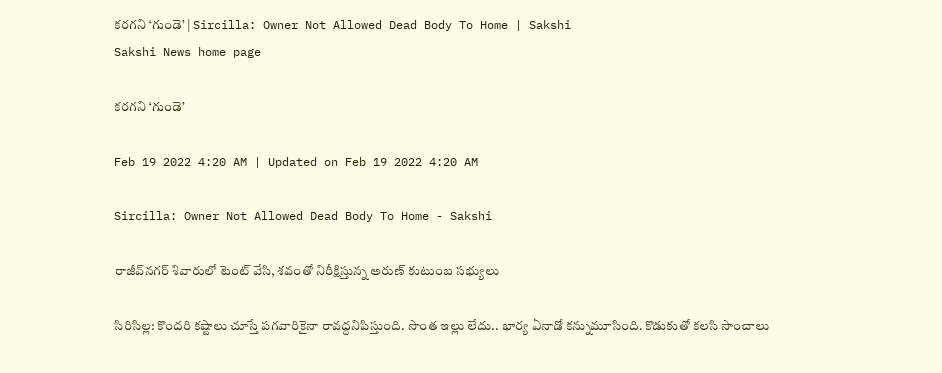కరగని ‘గుండె’ | Sircilla: Owner Not Allowed Dead Body To Home | Sakshi
Sakshi News home page

కరగని ‘గుండె’

Feb 19 2022 4:20 AM | Updated on Feb 19 2022 4:20 AM

Sircilla: Owner Not Allowed Dead Body To Home - Sakshi

రాజీవ్‌నగర్‌ శివారులో టెంట్‌ వేసి, శవంతో నిరీక్షిస్తున్న అరుణ్‌ కుటుంబ సభ్యులు

సిరిసిల్ల: కొందరి కష్టాలు చూస్తే పగవారికైనా రావద్దనిపిస్తుంది. సొంత ఇల్లు లేదు.. భార్య ఏనాడో కన్నుమూసింది. కొడుకుతో కలసి సాంచాలు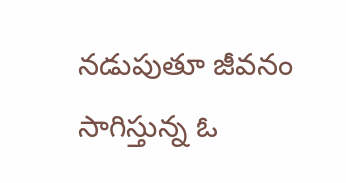నడుపుతూ జీవనం సాగిస్తున్న ఓ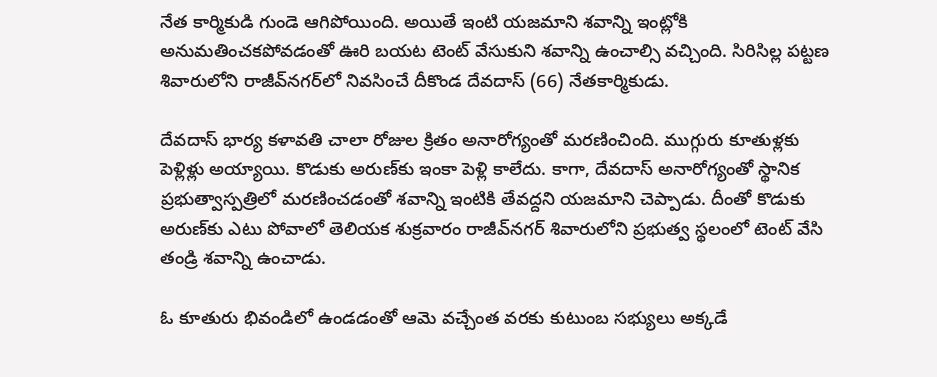నేత కార్మికుడి గుండె ఆగిపోయింది. అయితే ఇంటి యజమాని శవాన్ని ఇంట్లోకి అనుమతించకపోవడంతో ఊరి బయట టెంట్‌ వేసుకుని శవాన్ని ఉంచాల్సి వచ్చింది. సిరిసిల్ల పట్టణ శివారులోని రాజీవ్‌నగర్‌లో నివసించే దీకొండ దేవదాస్‌ (66) నేతకార్మికుడు.

దేవదాస్‌ భార్య కళావతి చాలా రోజుల క్రితం అనారోగ్యంతో మరణించింది. ముగ్గురు కూతుళ్లకు పెళ్లిళ్లు అయ్యాయి. కొడుకు అరుణ్‌కు ఇంకా పెళ్లి కాలేదు. కాగా, దేవదాస్‌ అనారోగ్యంతో స్థానిక ప్రభుత్వాస్పత్రిలో మరణించడంతో శవాన్ని ఇంటికి తేవద్దని యజమాని చెప్పాడు. దీంతో కొడుకు అరుణ్‌కు ఎటు పోవాలో తెలియక శుక్రవారం రాజీవ్‌నగర్‌ శివారులోని ప్రభుత్వ స్థలంలో టెంట్‌ వేసి తండ్రి శవాన్ని ఉంచాడు.

ఓ కూతురు భివండిలో ఉండడంతో ఆమె వచ్చేంత వరకు కుటుంబ సభ్యులు అక్కడే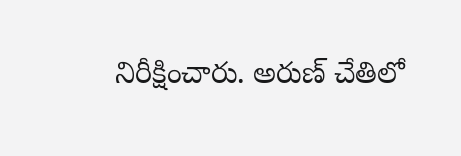నిరీక్షించారు. అరుణ్‌ చేతిలో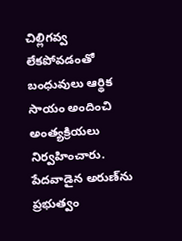చిల్లిగవ్వ లేకపోవడంతో బంధువులు ఆర్థిక సాయం అందించి అంత్యక్రియలు నిర్వహించారు. పేదవాడైన అరుణ్‌ను ప్రభుత్వం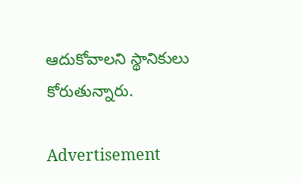ఆదుకోవాలని స్థానికులు కోరుతున్నారు.

Advertisement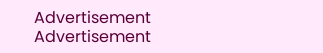Advertisement
Advertisement